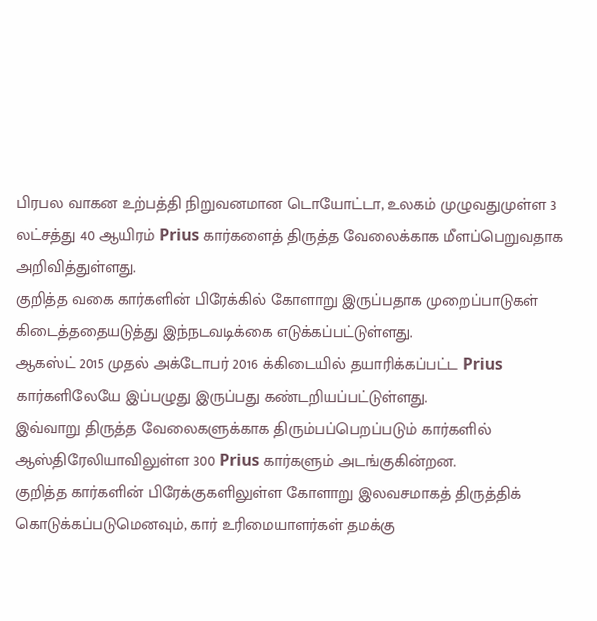பிரபல வாகன உற்பத்தி நிறுவனமான டொயோட்டா, உலகம் முழுவதுமுள்ள 3 லட்சத்து 40 ஆயிரம் Prius கார்களைத் திருத்த வேலைக்காக மீளப்பெறுவதாக அறிவித்துள்ளது.
குறித்த வகை கார்களின் பிரேக்கில் கோளாறு இருப்பதாக முறைப்பாடுகள் கிடைத்ததையடுத்து இந்நடவடிக்கை எடுக்கப்பட்டுள்ளது.
ஆகஸ்ட் 2015 முதல் அக்டோபர் 2016 க்கிடையில் தயாரிக்கப்பட்ட Prius கார்களிலேயே இப்பழுது இருப்பது கண்டறியப்பட்டுள்ளது.
இவ்வாறு திருத்த வேலைகளுக்காக திரும்பப்பெறப்படும் கார்களில் ஆஸ்திரேலியாவிலுள்ள 300 Prius கார்களும் அடங்குகின்றன.
குறித்த கார்களின் பிரேக்குகளிலுள்ள கோளாறு இலவசமாகத் திருத்திக் கொடுக்கப்படுமெனவும், கார் உரிமையாளர்கள் தமக்கு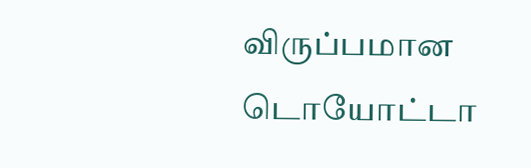விருப்பமான டொயோட்டா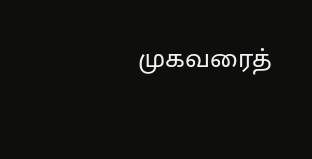முகவரைத்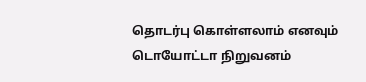தொடர்பு கொள்ளலாம் எனவும் டொயோட்டா நிறுவனம்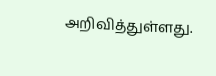அறிவித்துள்ளது.